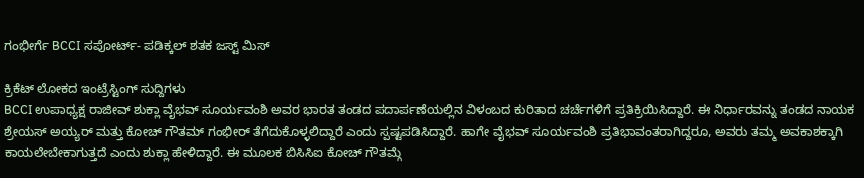ಗಂಭೀರ್ಗೆ BCCI ಸಪೋರ್ಟ್- ಪಡಿಕ್ಕಲ್ ಶತಕ ಜಸ್ಟ್ ಮಿಸ್

ಕ್ರಿಕೆಟ್ ಲೋಕದ ಇಂಟ್ರೆಸ್ಟಿಂಗ್ ಸುದ್ದಿಗಳು
BCCI ಉಪಾಧ್ಯಕ್ಷ ರಾಜೀವ್ ಶುಕ್ಲಾ ವೈಭವ್ ಸೂರ್ಯವಂಶಿ ಅವರ ಭಾರತ ತಂಡದ ಪದಾರ್ಪಣೆಯಲ್ಲಿನ ವಿಳಂಬದ ಕುರಿತಾದ ಚರ್ಚೆಗಳಿಗೆ ಪ್ರತಿಕ್ರಿಯಿಸಿದ್ದಾರೆ. ಈ ನಿರ್ಧಾರವನ್ನು ತಂಡದ ನಾಯಕ ಶ್ರೇಯಸ್ ಅಯ್ಯರ್ ಮತ್ತು ಕೋಚ್ ಗೌತಮ್ ಗಂಭೀರ್ ತೆಗೆದುಕೊಳ್ಳಲಿದ್ದಾರೆ ಎಂದು ಸ್ಪಷ್ಟಪಡಿಸಿದ್ದಾರೆ. ಹಾಗೇ ವೈಭವ್ ಸೂರ್ಯವಂಶಿ ಪ್ರತಿಭಾವಂತರಾಗಿದ್ದರೂ, ಅವರು ತಮ್ಮ ಅವಕಾಶಕ್ಕಾಗಿ ಕಾಯಲೇಬೇಕಾಗುತ್ತದೆ ಎಂದು ಶುಕ್ಲಾ ಹೇಳಿದ್ದಾರೆ. ಈ ಮೂಲಕ ಬಿಸಿಸಿಐ ಕೋಚ್ ಗೌತಮ್ಗೆ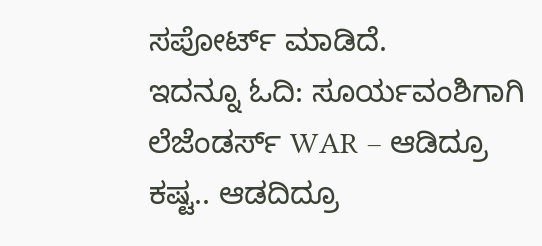ಸಪೋರ್ಟ್ ಮಾಡಿದೆ.
ಇದನ್ನೂ ಓದಿ: ಸೂರ್ಯವಂಶಿಗಾಗಿ ಲೆಜೆಂಡರ್ಸ್ WAR – ಆಡಿದ್ರೂ ಕಷ್ಟ.. ಆಡದಿದ್ರೂ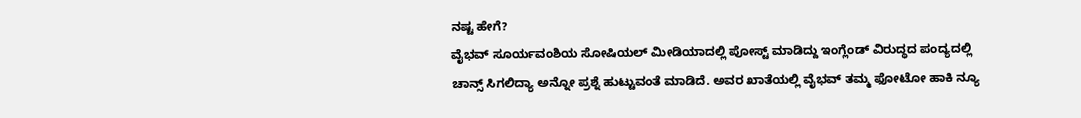ನಷ್ಟ ಹೇಗೆ?
ವೈಭವ್ ಸೂರ್ಯವಂಶಿಯ ಸೋಷಿಯಲ್ ಮೀಡಿಯಾದಲ್ಲಿ ಪೋಸ್ಟ್ ಮಾಡಿದ್ದು ಇಂಗ್ಲೆಂಡ್ ವಿರುದ್ಧದ ಪಂದ್ಯದಲ್ಲಿ ಚಾನ್ಸ್ ಸಿಗಲಿದ್ಯಾ ಅನ್ನೋ ಪ್ರಶ್ನೆ ಹುಟ್ಟುವಂತೆ ಮಾಡಿದೆ. ಅವರ ಖಾತೆಯಲ್ಲಿ ವೈಭವ್ ತಮ್ಮ ಫೋಟೋ ಹಾಕಿ ನ್ಯೂ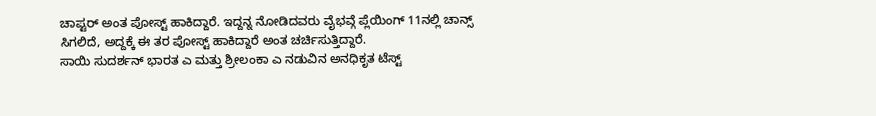ಚಾಪ್ಟರ್ ಅಂತ ಪೋಸ್ಟ್ ಹಾಕಿದ್ದಾರೆ. ಇದ್ದನ್ನ ನೋಡಿದವರು ವೈಭವ್ಗೆ ಪ್ಲೆಯಿಂಗ್ 11ನಲ್ಲಿ ಚಾನ್ಸ್ ಸಿಗಲಿದೆ, ಅದ್ದಕ್ಕೆ ಈ ತರ ಪೋಸ್ಟ್ ಹಾಕಿದ್ದಾರೆ ಅಂತ ಚರ್ಚಿಸುತ್ತಿದ್ದಾರೆ.
ಸಾಯಿ ಸುದರ್ಶನ್ ಭಾರತ ಎ ಮತ್ತು ಶ್ರೀಲಂಕಾ ಎ ನಡುವಿನ ಅನಧಿಕೃತ ಟೆಸ್ಟ್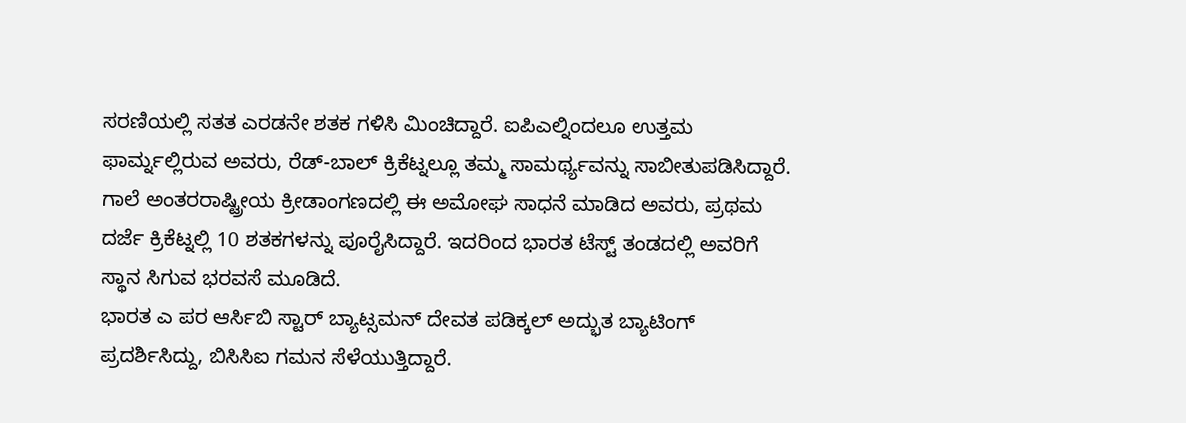ಸರಣಿಯಲ್ಲಿ ಸತತ ಎರಡನೇ ಶತಕ ಗಳಿಸಿ ಮಿಂಚಿದ್ದಾರೆ. ಐಪಿಎಲ್ನಿಂದಲೂ ಉತ್ತಮ ಫಾರ್ಮ್ನಲ್ಲಿರುವ ಅವರು, ರೆಡ್-ಬಾಲ್ ಕ್ರಿಕೆಟ್ನಲ್ಲೂ ತಮ್ಮ ಸಾಮರ್ಥ್ಯವನ್ನು ಸಾಬೀತುಪಡಿಸಿದ್ದಾರೆ. ಗಾಲೆ ಅಂತರರಾಷ್ಟ್ರೀಯ ಕ್ರೀಡಾಂಗಣದಲ್ಲಿ ಈ ಅಮೋಘ ಸಾಧನೆ ಮಾಡಿದ ಅವರು, ಪ್ರಥಮ ದರ್ಜೆ ಕ್ರಿಕೆಟ್ನಲ್ಲಿ 10 ಶತಕಗಳನ್ನು ಪೂರೈಸಿದ್ದಾರೆ. ಇದರಿಂದ ಭಾರತ ಟೆಸ್ಟ್ ತಂಡದಲ್ಲಿ ಅವರಿಗೆ ಸ್ಥಾನ ಸಿಗುವ ಭರವಸೆ ಮೂಡಿದೆ.
ಭಾರತ ಎ ಪರ ಆರ್ಸಿಬಿ ಸ್ಟಾರ್ ಬ್ಯಾಟ್ಸಮನ್ ದೇವತ ಪಡಿಕ್ಕಲ್ ಅದ್ಭುತ ಬ್ಯಾಟಿಂಗ್ ಪ್ರದರ್ಶಿಸಿದ್ದು, ಬಿಸಿಸಿಐ ಗಮನ ಸೆಳೆಯುತ್ತಿದ್ದಾರೆ.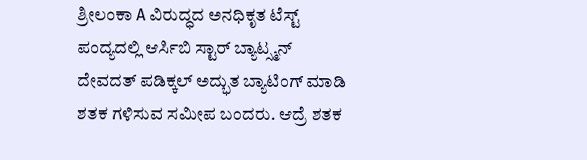ಶ್ರೀಲಂಕಾ A ವಿರುದ್ಧದ ಅನಧಿಕೃತ ಟೆಸ್ಟ್ ಪಂದ್ಯದಲ್ಲಿ ಆರ್ಸಿಬಿ ಸ್ಟಾರ್ ಬ್ಯಾಟ್ಸ್ಮನ್ ದೇವದತ್ ಪಡಿಕ್ಕಲ್ ಅದ್ಭುತ ಬ್ಯಾಟಿಂಗ್ ಮಾಡಿ ಶತಕ ಗಳಿಸುವ ಸಮೀಪ ಬಂದರು. ಆದ್ರೆ ಶತಕ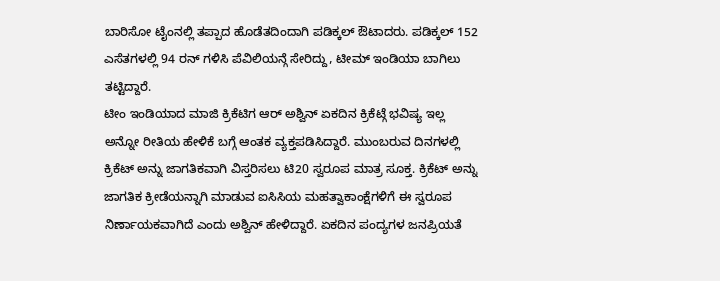ಬಾರಿಸೋ ಟೈಂನಲ್ಲಿ ತಪ್ಪಾದ ಹೊಡೆತದಿಂದಾಗಿ ಪಡಿಕ್ಕಲ್ ಔಟಾದರು. ಪಡಿಕ್ಕಲ್ 152 ಎಸೆತಗಳಲ್ಲಿ 94 ರನ್ ಗಳಿಸಿ ಪೆವಿಲಿಯನ್ಗೆ ಸೇರಿದ್ದು, ಟೀಮ್ ಇಂಡಿಯಾ ಬಾಗಿಲು ತಟ್ಟಿದ್ದಾರೆ.
ಟೀಂ ಇಂಡಿಯಾದ ಮಾಜಿ ಕ್ರಿಕೆಟಿಗ ಆರ್ ಅಶ್ವಿನ್ ಏಕದಿನ ಕ್ರಿಕೆಟ್ಗೆ ಭವಿಷ್ಯ ಇಲ್ಲ ಅನ್ನೋ ರೀತಿಯ ಹೇಳಿಕೆ ಬಗ್ಗೆ ಆಂತಕ ವ್ಯಕ್ತಪಡಿಸಿದ್ದಾರೆ. ಮುಂಬರುವ ದಿನಗಳಲ್ಲಿ ಕ್ರಿಕೆಟ್ ಅನ್ನು ಜಾಗತಿಕವಾಗಿ ವಿಸ್ತರಿಸಲು ಟಿ20 ಸ್ವರೂಪ ಮಾತ್ರ ಸೂಕ್ತ. ಕ್ರಿಕೆಟ್ ಅನ್ನು ಜಾಗತಿಕ ಕ್ರೀಡೆಯನ್ನಾಗಿ ಮಾಡುವ ಐಸಿಸಿಯ ಮಹತ್ವಾಕಾಂಕ್ಷೆಗಳಿಗೆ ಈ ಸ್ವರೂಪ ನಿರ್ಣಾಯಕವಾಗಿದೆ ಎಂದು ಅಶ್ವಿನ್ ಹೇಳಿದ್ದಾರೆ. ಏಕದಿನ ಪಂದ್ಯಗಳ ಜನಪ್ರಿಯತೆ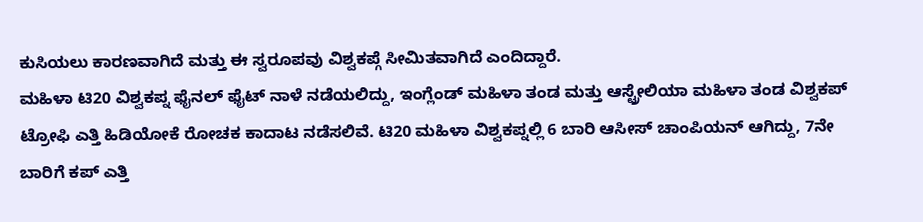ಕುಸಿಯಲು ಕಾರಣವಾಗಿದೆ ಮತ್ತು ಈ ಸ್ವರೂಪವು ವಿಶ್ವಕಪ್ಗೆ ಸೀಮಿತವಾಗಿದೆ ಎಂದಿದ್ದಾರೆ.
ಮಹಿಳಾ ಟಿ20 ವಿಶ್ವಕಪ್ನ ಫೈನಲ್ ಫೈಟ್ ನಾಳೆ ನಡೆಯಲಿದ್ದು, ಇಂಗ್ಲೆಂಡ್ ಮಹಿಳಾ ತಂಡ ಮತ್ತು ಆಸ್ಟ್ರೇಲಿಯಾ ಮಹಿಳಾ ತಂಡ ವಿಶ್ವಕಪ್ ಟ್ರೋಫಿ ಎತ್ತಿ ಹಿಡಿಯೋಕೆ ರೋಚಕ ಕಾದಾಟ ನಡೆಸಲಿವೆ. ಟಿ20 ಮಹಿಳಾ ವಿಶ್ವಕಪ್ನಲ್ಲಿ 6 ಬಾರಿ ಆಸೀಸ್ ಚಾಂಪಿಯನ್ ಆಗಿದ್ದು, 7ನೇ ಬಾರಿಗೆ ಕಪ್ ಎತ್ತಿ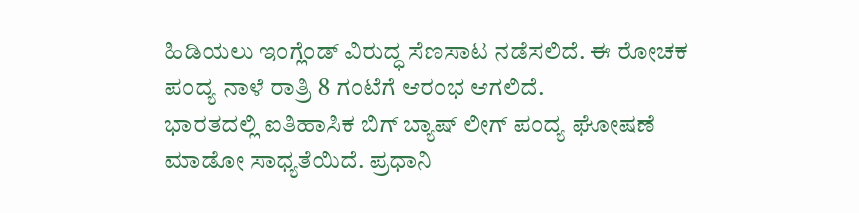ಹಿಡಿಯಲು ಇಂಗ್ಲೆಂಡ್ ವಿರುದ್ಧ ಸೆಣಸಾಟ ನಡೆಸಲಿದೆ. ಈ ರೋಚಕ ಪಂದ್ಯ ನಾಳೆ ರಾತ್ರಿ 8 ಗಂಟೆಗೆ ಆರಂಭ ಆಗಲಿದೆ.
ಭಾರತದಲ್ಲಿ ಐತಿಹಾಸಿಕ ಬಿಗ್ ಬ್ಯಾಷ್ ಲೀಗ್ ಪಂದ್ಯ ಘೋಷಣೆ ಮಾಡೋ ಸಾಧ್ಯತೆಯಿದೆ. ಪ್ರಧಾನಿ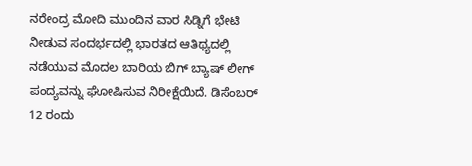ನರೇಂದ್ರ ಮೋದಿ ಮುಂದಿನ ವಾರ ಸಿಡ್ನಿಗೆ ಭೇಟಿ ನೀಡುವ ಸಂದರ್ಭದಲ್ಲಿ ಭಾರತದ ಆತಿಥ್ಯದಲ್ಲಿ ನಡೆಯುವ ಮೊದಲ ಬಾರಿಯ ಬಿಗ್ ಬ್ಯಾಷ್ ಲೀಗ್ ಪಂದ್ಯವನ್ನು ಘೋಷಿಸುವ ನಿರೀಕ್ಷೆಯಿದೆ. ಡಿಸೆಂಬರ್ 12 ರಂದು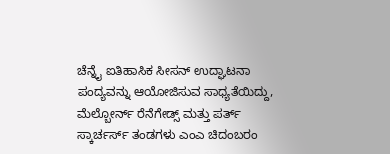ಚೆನ್ನೈ ಐತಿಹಾಸಿಕ ಸೀಸನ್ ಉದ್ಘಾಟನಾ ಪಂದ್ಯವನ್ನು ಆಯೋಜಿಸುವ ಸಾಧ್ಯತೆಯಿದ್ದು, ಮೆಲ್ಬೋರ್ನ್ ರೆನೆಗೇಡ್ಸ್ ಮತ್ತು ಪರ್ತ್ ಸ್ಕಾರ್ಚರ್ಸ್ ತಂಡಗಳು ಎಂಎ ಚಿದಂಬರಂ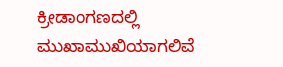ಕ್ರೀಡಾಂಗಣದಲ್ಲಿ ಮುಖಾಮುಖಿಯಾಗಲಿವೆ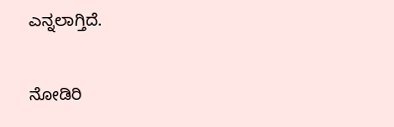ಎನ್ನಲಾಗ್ತಿದೆ.

ನೋಡಿರಿ